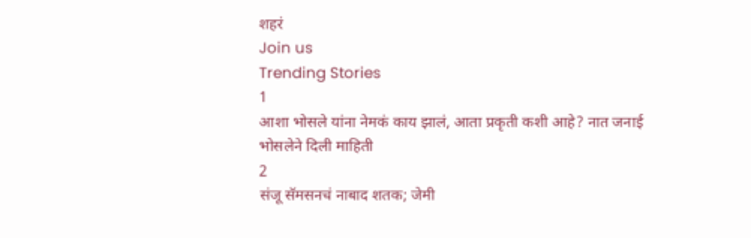शहरं
Join us
Trending Stories
1
आशा भोसले यांना नेमकं काय झालं, आता प्रकृती कशी आहे? नात जनाई भोसलेने दिली माहिती
2
संजू सॅमसनचं नाबाद शतक; जेमी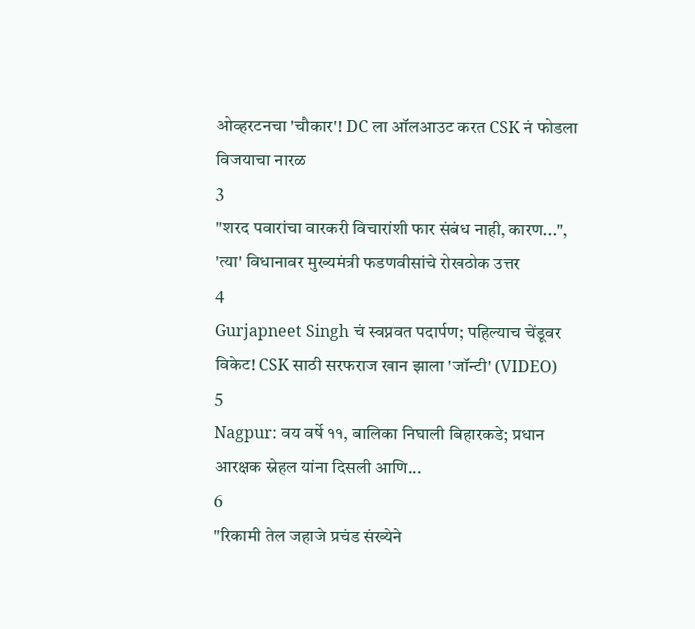ओव्हरटनचा 'चौकार'! DC ला ऑलआउट करत CSK नं फोडला विजयाचा नारळ
3
"शरद पवारांचा वारकरी विचारांशी फार संबंध नाही, कारण...", 'त्या' विधानावर मुख्यमंत्री फडणवीसांचे रोखठोक उत्तर
4
Gurjapneet Singh चं स्वप्नवत पदार्पण; पहिल्याच चेंडूवर विकेट! CSK साठी सरफराज खान झाला 'जॉन्टी' (VIDEO)
5
Nagpur: वय वर्षे ११, बालिका निघाली बिहारकडे; प्रधान आरक्षक स्नेहल यांना दिसली आणि...
6
"रिकामी तेल जहाजे प्रचंड संख्येने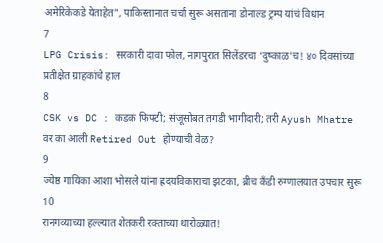अमेरिकेकडे येताहेत", पाकिस्तानात चर्चा सुरू असताना डोनाल्ड ट्रम्प यांचं विधान
7
LPG Crisis: सरकारी दावा फोल, नागपुरात सिलेंडरचा ‘दुष्काळ’च! ४० दिवसांच्या प्रतीक्षेत ग्राहकांचे हाल
8
CSK vs DC : कडक फिफ्टी; संजूसोबत तगडी भागीदारी; तरी Ayush Mhatre वर का आली Retired Out होण्याची वेळ?
9
ज्येष्ठ गायिका आशा भोसले यांना ह्रदयविकाराचा झटका, ब्रीच कँडी रुग्णालयात उपचार सुरू
10
रानगव्याच्या हल्ल्यात शेतकरी रक्ताच्या थारोळ्यात!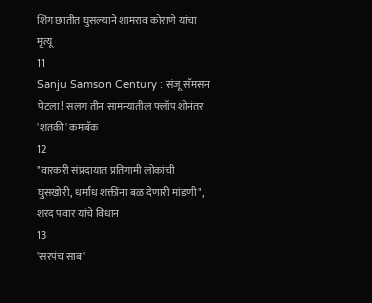शिंग छातीत घुसल्याने शामराव कोराणे यांचा मृत्यू
11
Sanju Samson Century : संजू सॅमसन पेटला! सलग तीन सामन्यातील फ्लॉप शोनंतर 'शतकी' कमबॅक
12
"वारकरी संप्रदायात प्रतिगामी लोकांची घुसखोरी, धर्मांध शक्तींना बळ देणारी मांडणी", शरद पवार यांचे विधान
13
'सरपंच साब'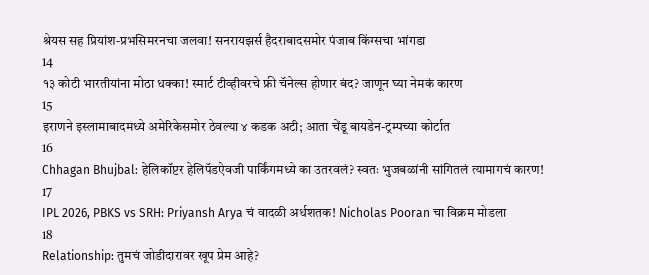श्रेयस सह प्रियांश-प्रभसिमरनचा जलवा! सनरायझर्स हैदराबादसमोर पंजाब किंग्सचा भांगडा
14
१३ कोटी भारतीयांना मोठा धक्का! स्मार्ट टीव्हीवरचे फ्री चॅनेल्स होणार बंद? जाणून घ्या नेमकं कारण
15
इराणने इस्लामाबादमध्ये अमेरिकेसमोर ठेवल्या ४ कडक अटी; आता चेंडू बायडेन-ट्रम्पच्या कोर्टात
16
Chhagan Bhujbal: हेलिकॉप्टर हेलिपॅडऐवजी पार्किंगमध्ये का उतरवलं? स्वतः भुजबळांनी सांगितलं त्यामागचं कारण!
17
IPL 2026, PBKS vs SRH: Priyansh Arya चं वादळी अर्धशतक! Nicholas Pooran चा विक्रम मोडला
18
Relationship: तुमचं जोडीदारावर खूप प्रेम आहे?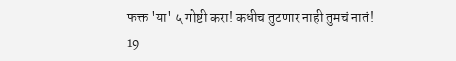फक्त 'या' ५ गोष्टी करा! कधीच तुटणार नाही तुमचं नातं!
19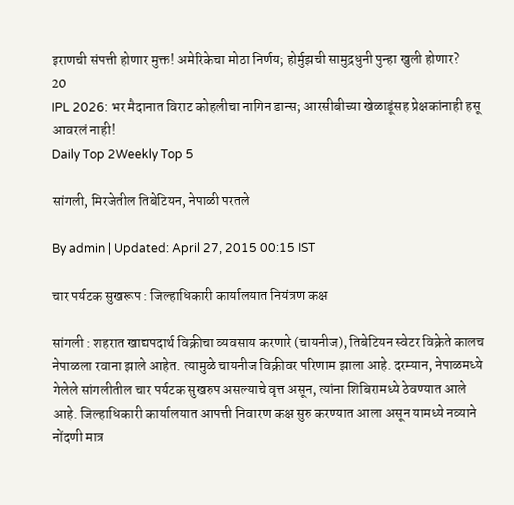इराणची संपत्ती होणार मुक्त! अमेरिकेचा मोठा निर्णय; होर्मुझची सामुद्रधुनी पुन्हा खुली होणार?
20
IPL 2026: भर मैदानात विराट कोहलीचा नागिन डान्स; आरसीबीच्या खेळाडूंसह प्रेक्षकांनाही हसू आवरलं नाही!
Daily Top 2Weekly Top 5

सांगली, मिरजेतील तिबेटियन, नेपाळी परतले

By admin | Updated: April 27, 2015 00:15 IST

चार पर्यटक सुखरूप : जिल्हाधिकारी कार्यालयात नियंत्रण कक्ष

सांगली : शहरात खाद्यपदार्थ विक्रीचा व्यवसाय करणारे (चायनीज), तिबेटियन स्वेटर विक्रेते कालच नेपाळला रवाना झाले आहेत. त्यामुळे चायनीज विक्रीवर परिणाम झाला आहे. दरम्यान, नेपाळमध्ये गेलेले सांगलीतील चार पर्यटक सुखरुप असल्याचे वृत्त असून, त्यांना शिबिरामध्ये ठेवण्यात आले आहे. जिल्हाधिकारी कार्यालयात आपत्ती निवारण कक्ष सुरु करण्यात आला असून यामध्ये नव्याने नोंदणी मात्र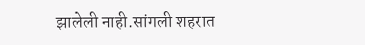झालेली नाही.सांगली शहरात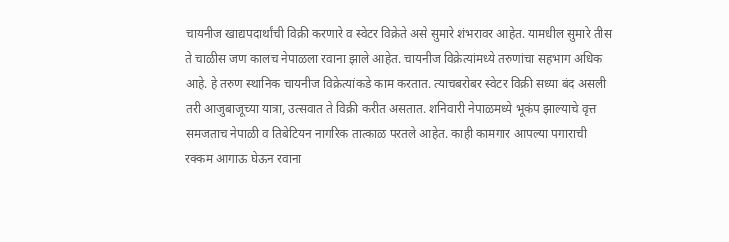चायनीज खाद्यपदार्थांची विक्री करणारे व स्वेटर विक्रेते असे सुमारे शंभरावर आहेत. यामधील सुमारे तीस ते चाळीस जण कालच नेपाळला रवाना झाले आहेत. चायनीज विक्रेत्यांमध्ये तरुणांचा सहभाग अधिक आहे. हे तरुण स्थानिक चायनीज विक्रेत्यांकडे काम करतात. त्याचबरोबर स्वेटर विक्री सध्या बंद असली तरी आजुबाजूच्या यात्रा, उत्सवात ते विक्री करीत असतात. शनिवारी नेपाळमध्ये भूकंप झाल्याचे वृत्त समजताच नेपाळी व तिबेटियन नागरिक तात्काळ परतले आहेत. काही कामगार आपल्या पगाराची रक्कम आगाऊ घेऊन रवाना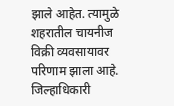झाले आहेत. त्यामुळे शहरातील चायनीज विक्री व्यवसायावर परिणाम झाला आहे. जिल्हाधिकारी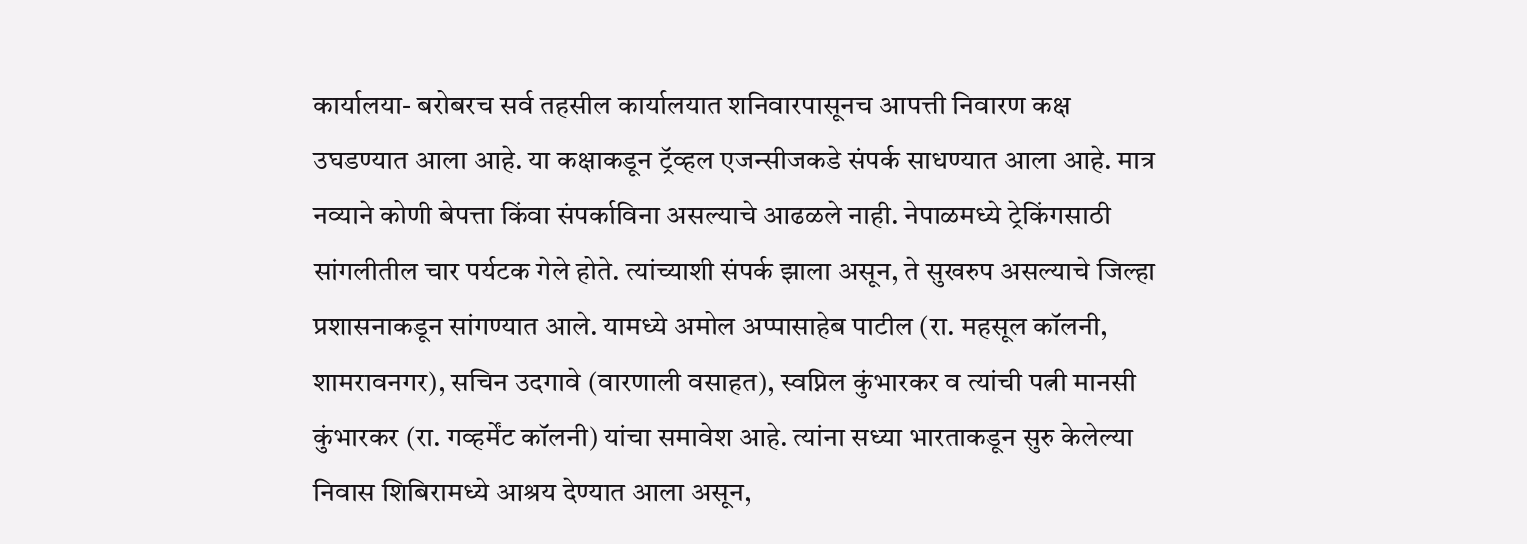कार्यालया- बरोबरच सर्व तहसील कार्यालयात शनिवारपासूनच आपत्ती निवारण कक्ष उघडण्यात आला आहे. या कक्षाकडून ट्रॅव्हल एजन्सीजकडे संपर्क साधण्यात आला आहे. मात्र नव्याने कोणी बेपत्ता किंवा संपर्काविना असल्याचे आढळले नाही. नेपाळमध्ये ट्रेकिंगसाठी सांगलीतील चार पर्यटक गेले होते. त्यांच्याशी संपर्क झाला असून, ते सुखरुप असल्याचे जिल्हा प्रशासनाकडून सांगण्यात आले. यामध्ये अमोल अप्पासाहेब पाटील (रा. महसूल कॉलनी, शामरावनगर), सचिन उदगावे (वारणाली वसाहत), स्वप्निल कुंभारकर व त्यांची पत्नी मानसी कुंभारकर (रा. गव्हर्मेंट कॉलनी) यांचा समावेश आहे. त्यांना सध्या भारताकडून सुरु केलेल्या निवास शिबिरामध्ये आश्रय देण्यात आला असून,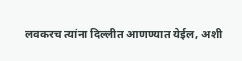लवकरच त्यांना दिल्लीत आणण्यात येईल, अशी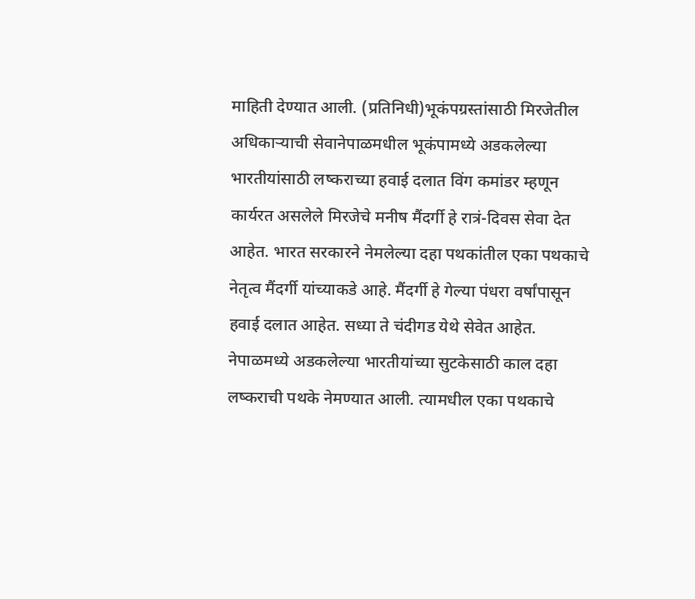माहिती देण्यात आली. (प्रतिनिधी)भूकंपग्रस्तांसाठी मिरजेतील अधिकाऱ्याची सेवानेपाळमधील भूकंपामध्ये अडकलेल्या भारतीयांसाठी लष्कराच्या हवाई दलात विंग कमांडर म्हणून कार्यरत असलेले मिरजेचे मनीष मैंदर्गी हे रात्रं-दिवस सेवा देत आहेत. भारत सरकारने नेमलेल्या दहा पथकांतील एका पथकाचे नेतृत्व मैंदर्गी यांच्याकडे आहे. मैंदर्गी हे गेल्या पंधरा वर्षांपासून हवाई दलात आहेत. सध्या ते चंदीगड येथे सेवेत आहेत. नेपाळमध्ये अडकलेल्या भारतीयांच्या सुटकेसाठी काल दहा लष्कराची पथके नेमण्यात आली. त्यामधील एका पथकाचे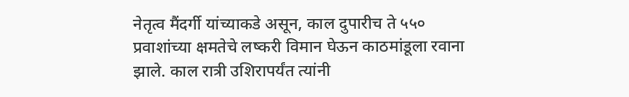नेतृत्व मैंदर्गी यांच्याकडे असून, काल दुपारीच ते ५५० प्रवाशांच्या क्षमतेचे लष्करी विमान घेऊन काठमांडूला रवाना झाले. काल रात्री उशिरापर्यंत त्यांनी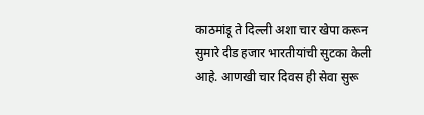काठमांडू ते दिल्ली अशा चार खेपा करून सुमारे दीड हजार भारतीयांची सुटका केली आहे. आणखी चार दिवस ही सेवा सुरू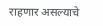राहणार असल्याचे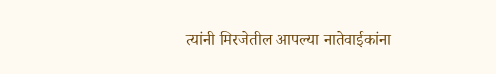त्यांनी मिरजेतील आपल्या नातेवाईकांना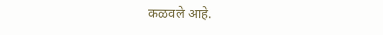कळवले आहे.